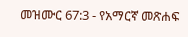መዝሙር 67:3 - የአማርኛ መጽሐፍ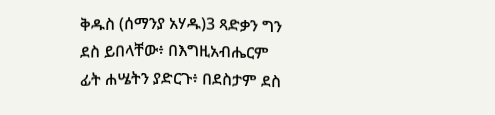ቅዱስ (ሰማንያ አሃዱ)3 ጻድቃን ግን ደስ ይበላቸው፥ በእግዚአብሔርም ፊት ሐሤትን ያድርጉ፥ በደስታም ደስ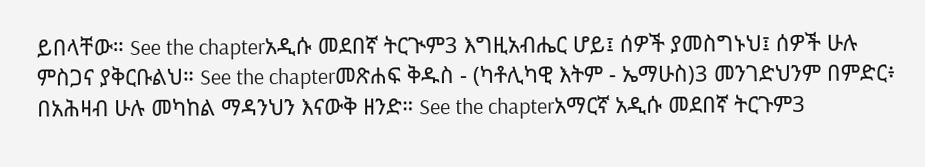ይበላቸው። See the chapterአዲሱ መደበኛ ትርጒም3 እግዚአብሔር ሆይ፤ ሰዎች ያመስግኑህ፤ ሰዎች ሁሉ ምስጋና ያቅርቡልህ። See the chapterመጽሐፍ ቅዱስ - (ካቶሊካዊ እትም - ኤማሁስ)3 መንገድህንም በምድር፥ በአሕዛብ ሁሉ መካከል ማዳንህን እናውቅ ዘንድ። See the chapterአማርኛ አዲሱ መደበኛ ትርጉም3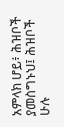አምላክ ሆይ፥ ሕዝቦች ያመስግኑህ፤ ሕዝቦች ሁሉ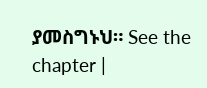ያመስግኑህ። See the chapter |